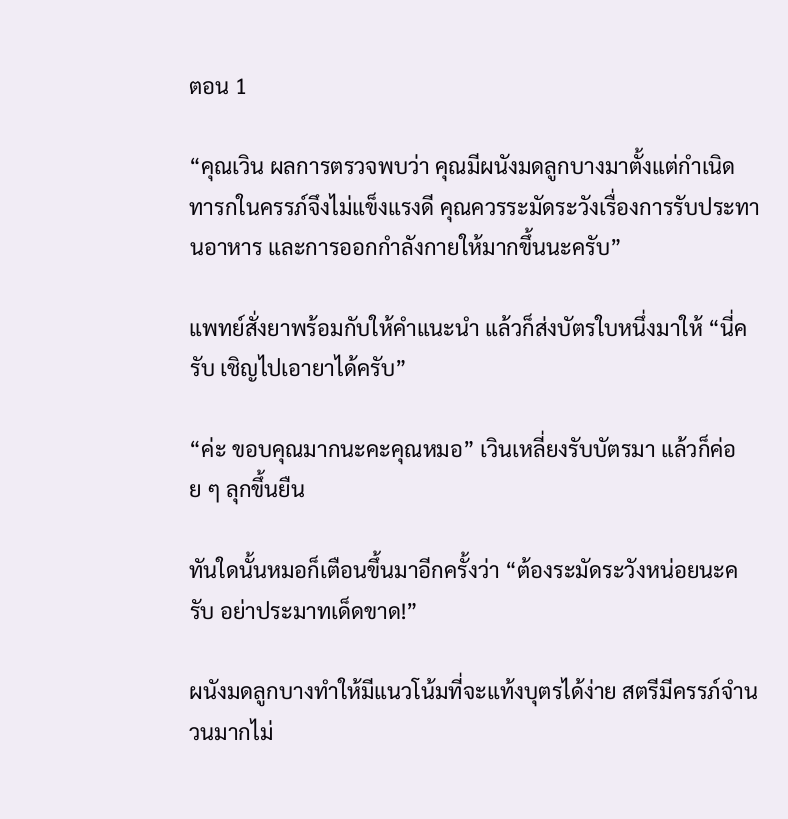ตอน 1

“คุณเวิน ผลการตรวจพบว่า คุณมีผนังมดลูกบางมาตั้งแต่กำเนิด ทารกในครรภ์จึงไม่แข็งแรงดี คุณควรระมัดระวังเรื่องการรับประทานอาหาร และการออกกำลังกายให้มากขึ้นนะครับ”

แพทย์สั่งยาพร้อมกับให้คำแนะนำ แล้วก็ส่งบัตรใบหนึ่งมาให้ “นี่ครับ เชิญไปเอายาได้ครับ”

“ค่ะ ขอบคุณมากนะคะคุณหมอ” เวินเหลี่ยงรับบัตรมา แล้วก็ค่อย ๆ ลุกขึ้นยืน

ทันใดนั้นหมอก็เตือนขึ้นมาอีกครั้งว่า “ต้องระมัดระวังหน่อยนะครับ อย่าประมาทเด็ดขาด!”

ผนังมดลูกบางทำให้มีแนวโน้มที่จะแท้งบุตรได้ง่าย สตรีมีครรภ์จำนวนมากไม่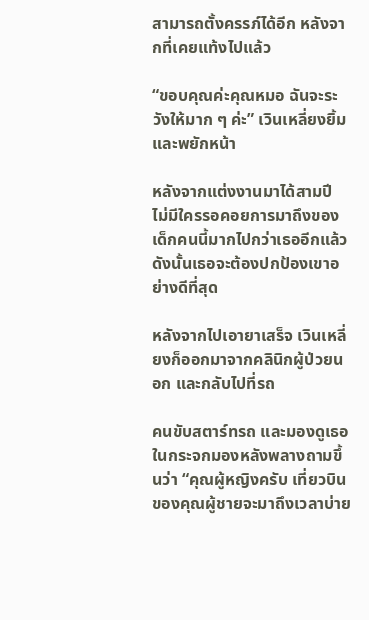สามารถตั้งครรภ์ได้อีก หลังจากที่เคยแท้งไปแล้ว

“ขอบคุณค่ะคุณหมอ ฉันจะระวังให้มาก ๆ ค่ะ” เวินเหลี่ยงยิ้ม และพยักหน้า

หลังจากแต่งงานมาได้สามปี ไม่มีใครรอคอยการมาถึงของเด็กคนนี้มากไปกว่าเธออีกแล้ว ดังนั้นเธอจะต้องปกป้องเขาอย่างดีที่สุด

หลังจากไปเอายาเสร็จ เวินเหลี่ยงก็ออกมาจากคลินิกผู้ป่วยนอก และกลับไปที่รถ

คนขับสตาร์ทรถ และมองดูเธอในกระจกมองหลังพลางถามขึ้นว่า “คุณผู้หญิงครับ เที่ยวบินของคุณผู้ชายจะมาถึงเวลาบ่าย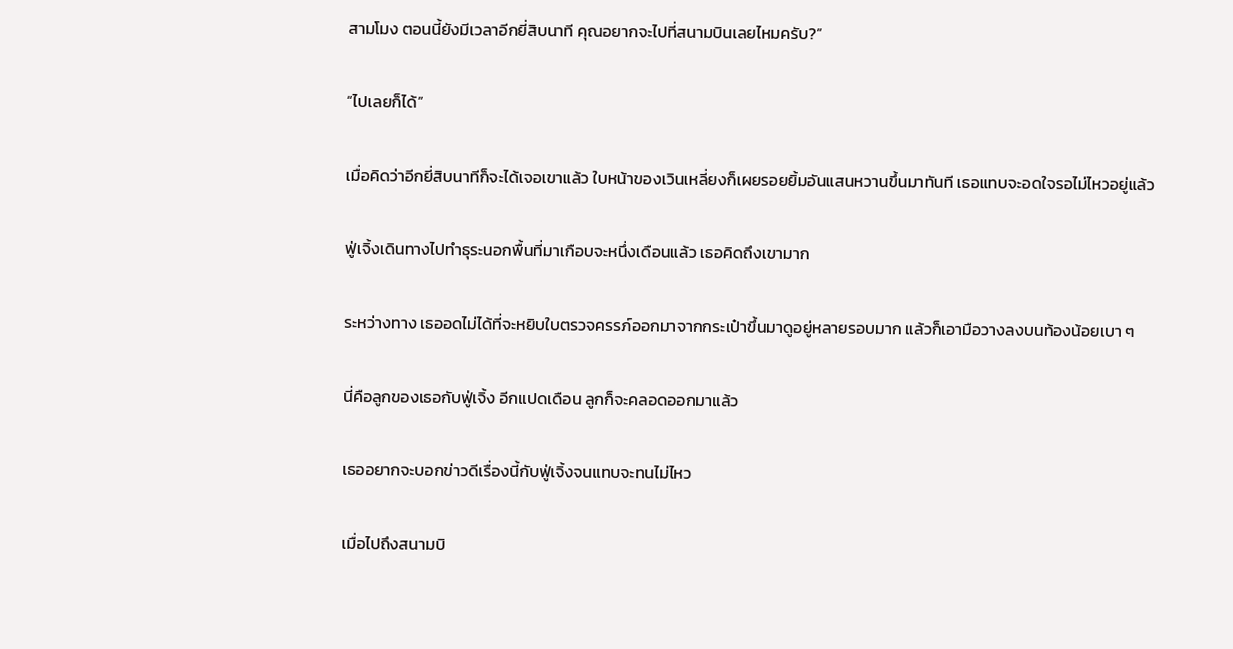สามโมง ตอนนี้ยังมีเวลาอีกยี่สิบนาที คุณอยากจะไปที่สนามบินเลยไหมครับ?”

“ไปเลยก็ได้”

เมื่อคิดว่าอีกยี่สิบนาทีก็จะได้เจอเขาแล้ว ใบหน้าของเวินเหลี่ยงก็เผยรอยยิ้มอันแสนหวานขึ้นมาทันที เธอแทบจะอดใจรอไม่ไหวอยู่แล้ว

ฟู่เจิ้งเดินทางไปทำธุระนอกพื้นที่มาเกือบจะหนึ่งเดือนแล้ว เธอคิดถึงเขามาก

ระหว่างทาง เธออดไม่ได้ที่จะหยิบใบตรวจครรภ์ออกมาจากกระเป๋าขึ้นมาดูอยู่หลายรอบมาก แล้วก็เอามือวางลงบนท้องน้อยเบา ๆ

นี่คือลูกของเธอกับฟู่เจิ้ง อีกแปดเดือน ลูกก็จะคลอดออกมาแล้ว

เธออยากจะบอกข่าวดีเรื่องนี้กับฟู่เจิ้งจนแทบจะทนไม่ไหว

เมื่อไปถึงสนามบิ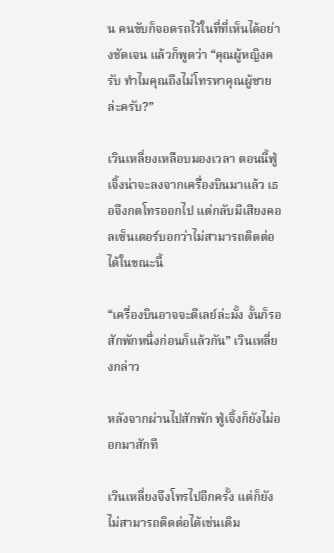น คนขับก็จอดรถไว้ในที่ที่เห็นได้อย่างชัดเจน แล้วก็พูดว่า “คุณผู้หญิงครับ ทำไมคุณถึงไม่โทรหาคุณผู้ชายล่ะครับ?”

เวินเหลี่ยงเหลือบมองเวลา ตอนนี้ฟู่เจิ้งน่าจะลงจากเครื่องบินมาแล้ว เธอจึงกดโทรออกไป แต่กลับมีเสียงคอลเซ็นเตอร์บอกว่าไม่สามารถติดต่อได้ในขณะนี้

“เครื่องบินอาจจะดีเลย์ล่ะมั้ง งั้นก็รอสักพักหนึ่งก่อนก็แล้วกัน” เวินเหลี่ยงกล่าว

หลังจากผ่านไปสักพัก ฟู่เจิ้งก็ยังไม่ออกมาสักที

เวินเหลี่ยงจึงโทรไปอีกครั้ง แต่ก็ยังไม่สามารถติดต่อได้เช่นเดิม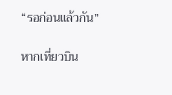“รอก่อนแล้วกัน”

หากเที่ยวบิน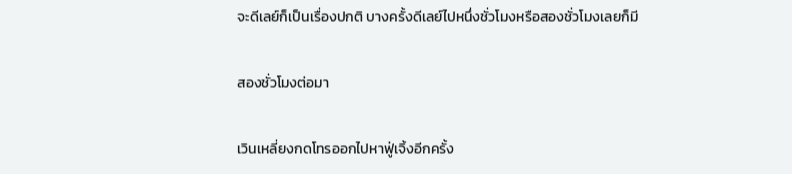จะดีเลย์ก็เป็นเรื่องปกติ บางครั้งดีเลย์ไปหนึ่งชั่วโมงหรือสองชั่วโมงเลยก็มี

สองชั่วโมงต่อมา

เวินเหลี่ยงกดโทรออกไปหาฟู่เจิ้งอีกครั้ง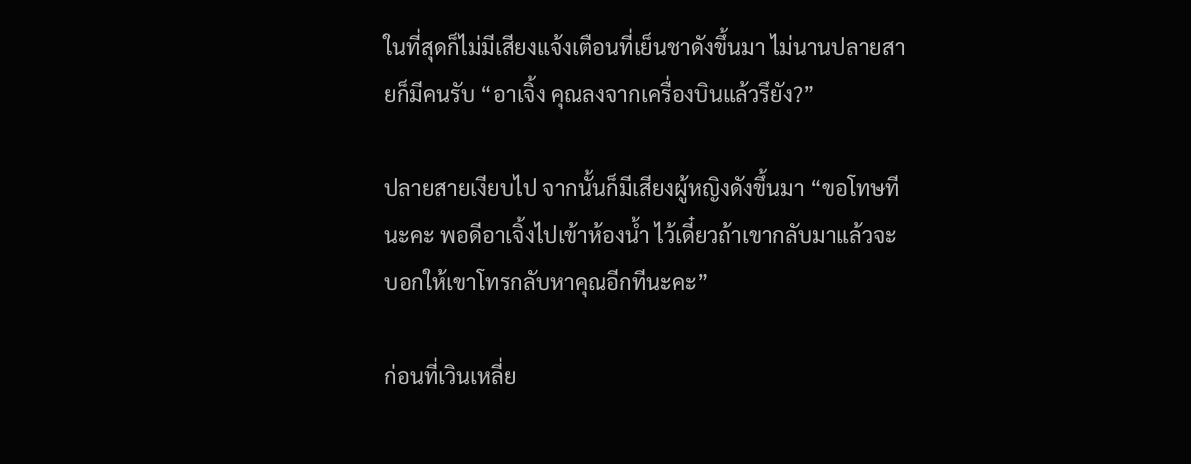ในที่สุดก็ไม่มีเสียงแจ้งเตือนที่เย็นชาดังขึ้นมา ไม่นานปลายสายก็มีคนรับ “อาเจิ้ง คุณลงจากเครื่องบินแล้วรึยัง?”

ปลายสายเงียบไป จากนั้นก็มีเสียงผู้หญิงดังขึ้นมา “ขอโทษทีนะคะ พอดีอาเจิ้งไปเข้าห้องน้ำ ไว้เดี๋ยวถ้าเขากลับมาแล้วจะบอกให้เขาโทรกลับหาคุณอีกทีนะคะ”

ก่อนที่เวินเหลี่ย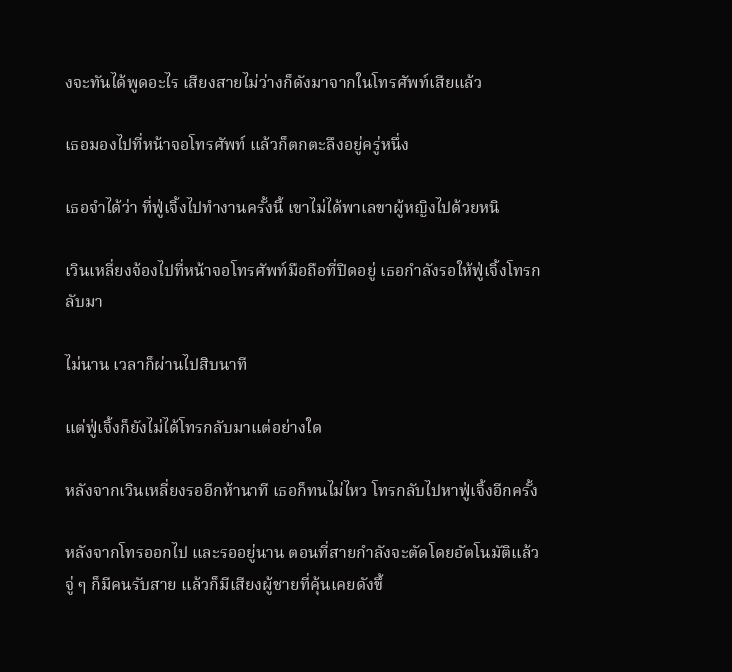งจะทันได้พูดอะไร เสียงสายไม่ว่างก็ดังมาจากในโทรศัพท์เสียแล้ว

เธอมองไปที่หน้าจอโทรศัพท์ แล้วก็ตกตะลึงอยู่ครู่หนึ่ง

เธอจำได้ว่า ที่ฟู่เจิ้งไปทำงานครั้งนี้ เขาไม่ได้พาเลขาผู้หญิงไปด้วยหนิ

เวินเหลี่ยงจ้องไปที่หน้าจอโทรศัพท์มือถือที่ปิดอยู่ เธอกำลังรอให้ฟู่เจิ้งโทรกลับมา

ไม่นาน เวลาก็ผ่านไปสิบนาที

แต่ฟู่เจิ้งก็ยังไม่ได้โทรกลับมาแต่อย่างใด

หลังจากเวินเหลี่ยงรออีกห้านาที เธอก็ทนไม่ไหว โทรกลับไปหาฟู่เจิ้งอีกครั้ง

หลังจากโทรออกไป และรออยู่นาน ตอนที่สายกำลังจะตัดโดยอัตโนมัติแล้ว จู่ ๆ ก็มีคนรับสาย แล้วก็มีเสียงผู้ชายที่คุ้นเคยดังขึ้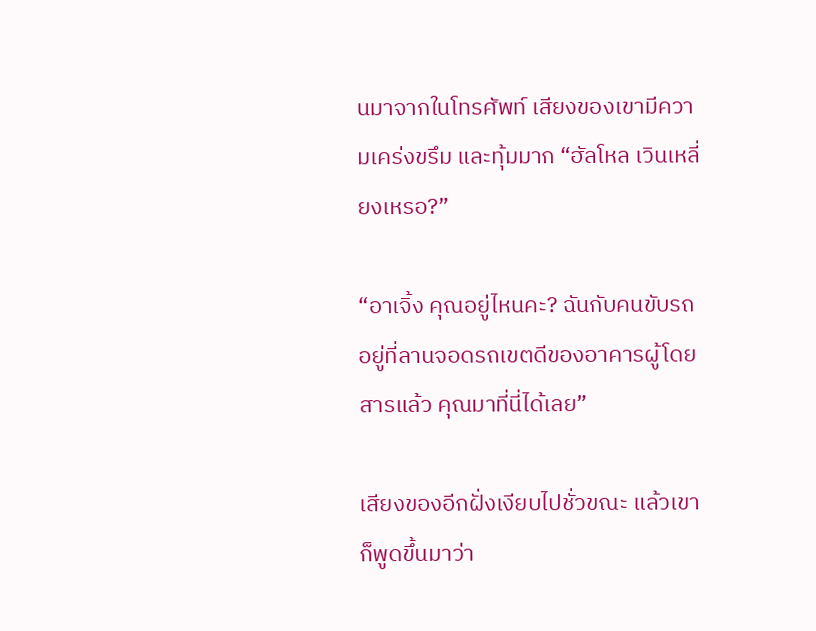นมาจากในโทรศัพท์ เสียงของเขามีความเคร่งขรึม และทุ้มมาก “ฮัลโหล เวินเหลี่ยงเหรอ?”

“อาเจิ้ง คุณอยู่ไหนคะ? ฉันกับคนขับรถอยู่ที่ลานจอดรถเขตดีของอาคารผู้โดยสารแล้ว คุณมาที่นี่ได้เลย”

เสียงของอีกฝั่งเงียบไปชั่วขณะ แล้วเขาก็พูดขึ้นมาว่า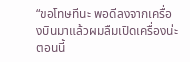“ขอโทษทีนะ พอดีลงจากเครื่องบินมาแล้วผมลืมเปิดเครื่องน่ะ ตอนนี้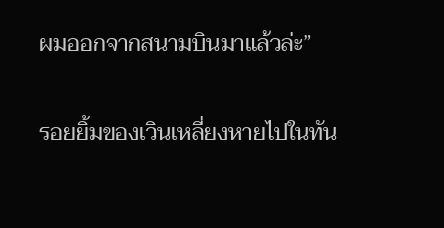ผมออกจากสนามบินมาแล้วล่ะ”

รอยยิ้มของเวินเหลี่ยงหายไปในทัน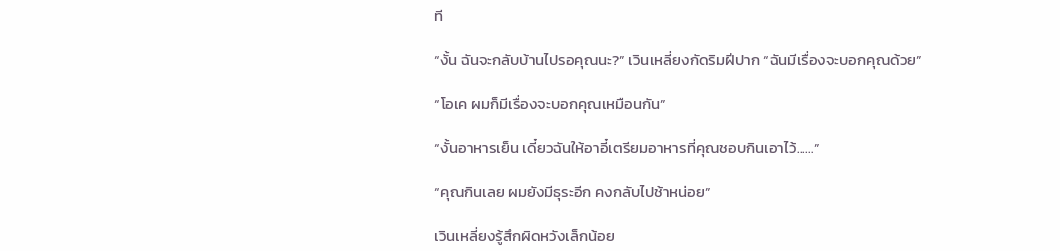ที

“งั้น ฉันจะกลับบ้านไปรอคุณนะ?” เวินเหลี่ยงกัดริมฝีปาก “ฉันมีเรื่องจะบอกคุณด้วย”

“โอเค ผมก็มีเรื่องจะบอกคุณเหมือนกัน”

“งั้นอาหารเย็น เดี๋ยวฉันให้อาอี๋เตรียมอาหารที่คุณชอบกินเอาไว้...…”

“คุณกินเลย ผมยังมีธุระอีก คงกลับไปช้าหน่อย”

เวินเหลี่ยงรู้สึกผิดหวังเล็กน้อย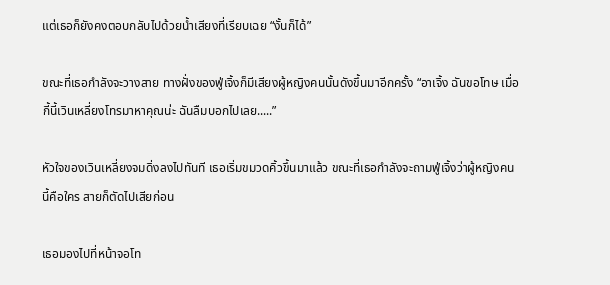แต่เธอก็ยังคงตอบกลับไปด้วยน้ำเสียงที่เรียบเฉย “งั้นก็ได้”

ขณะที่เธอกำลังจะวางสาย ทางฝั่งของฟู่เจิ้งก็มีเสียงผู้หญิงคนนั้นดังขึ้นมาอีกครั้ง “อาเจิ้ง ฉันขอโทษ เมื่อกี้นี้เวินเหลี่ยงโทรมาหาคุณน่ะ ฉันลืมบอกไปเลย.....”

หัวใจของเวินเหลี่ยงจมดิ่งลงไปทันที เธอเริ่มขมวดคิ้วขึ้นมาแล้ว ขณะที่เธอกำลังจะถามฟู่เจิ้งว่าผู้หญิงคนนี้คือใคร สายก็ตัดไปเสียก่อน

เธอมองไปที่หน้าจอโท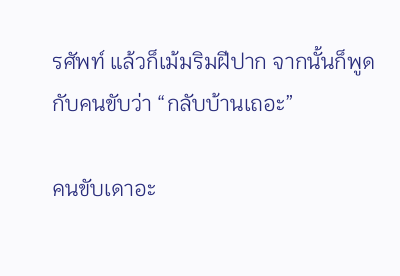รศัพท์ แล้วก็เม้มริมฝีปาก จากนั้นก็พูดกับคนขับว่า “กลับบ้านเถอะ”

คนขับเดาอะ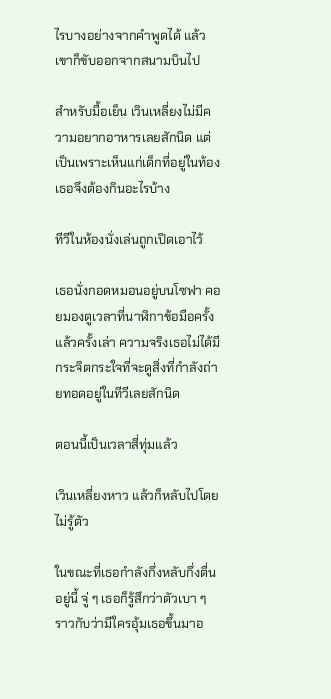ไรบางอย่างจากคำพูดได้ แล้วเขาก็ขับออกจากสนามบินไป

สำหรับมื้อเย็น เวินเหลี่ยงไม่มีความอยากอาหารเลยสักนิด แต่เป็นเพราะเห็นแก่เด็กที่อยู่ในท้อง เธอจึงต้องกินอะไรบ้าง

ทีวีในห้องนั่งเล่นถูกเปิดเอาไว้

เธอนั่งกอดหมอนอยู่บนโซฟา คอยมองดูเวลาที่นาฬิกาข้อมือครั้งแล้วครั้งเล่า ความจริงเธอไม่ได้มีกระจิตกระใจที่จะดูสิ่งที่กำลังถ่ายทอดอยู่ในทีวีเลยสักนิด

ตอนนี้เป็นเวลาสี่ทุ่มแล้ว

เวินเหลี่ยงหาว แล้วก็หลับไปโดยไม่รู้ตัว

ในขณะที่เธอกำลังกึ่งหลับกึ่งตื่นอยู่นี้ จู่ ๆ เธอก็รู้สึกว่าตัวเบา ๆ ราวกับว่ามีใครอุ้มเธอขึ้นมาอ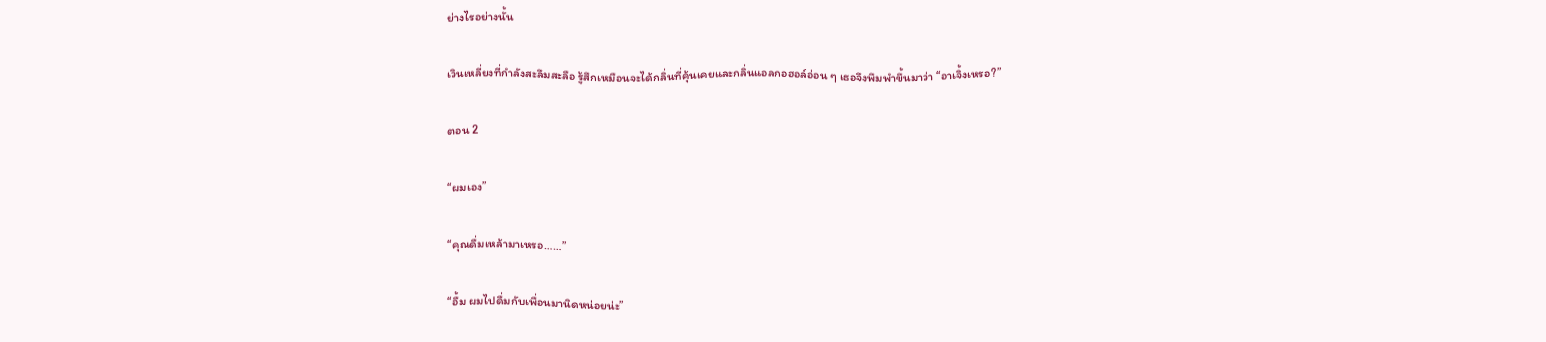ย่างไรอย่างนั้น

เวินเหลี่ยงที่กำลังสะลึมสะลือ รู้สึกเหมือนจะได้กลิ่นที่คุ้นเคยและกลิ่นแอลกอฮอล์อ่อน ๆ เธอจึงพึมพำขึ้นมาว่า “อาเจิ้งเหรอ?”

ตอน 2

“ผมเอง”

“คุณดื่มเหล้ามาเหรอ……”

“อื้ม ผมไปดื่มกับเพื่อนมานิดหน่อยน่ะ”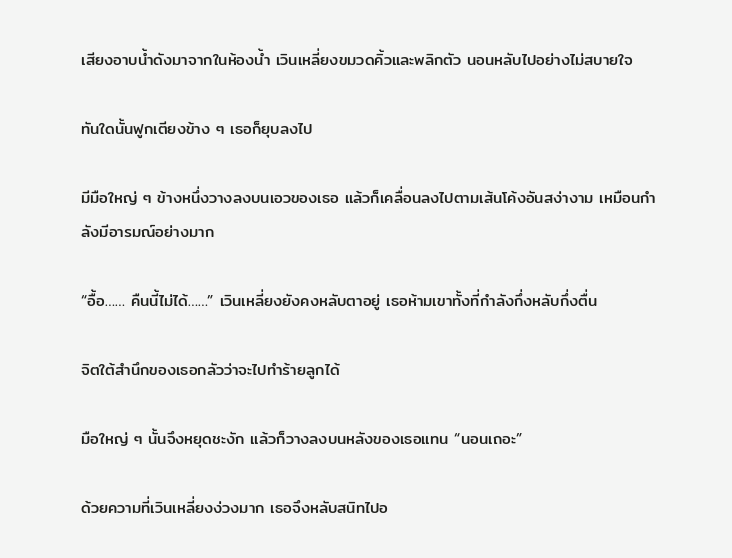เสียงอาบน้ำดังมาจากในห้องน้ำ เวินเหลี่ยงขมวดคิ้วและพลิกตัว นอนหลับไปอย่างไม่สบายใจ

ทันใดนั้นฟูกเตียงข้าง ๆ เธอก็ยุบลงไป

มีมือใหญ่ ๆ ข้างหนึ่งวางลงบนเอวของเธอ แล้วก็เคลื่อนลงไปตามเส้นโค้งอันสง่างาม เหมือนกำลังมีอารมณ์อย่างมาก

“อื้อ…… คืนนี้ไม่ได้……” เวินเหลี่ยงยังคงหลับตาอยู่ เธอห้ามเขาทั้งที่กำลังกึ่งหลับกึ่งตื่น

จิตใต้สำนึกของเธอกลัวว่าจะไปทำร้ายลูกได้

มือใหญ่ ๆ นั้นจึงหยุดชะงัก แล้วก็วางลงบนหลังของเธอแทน “นอนเถอะ”

ด้วยความที่เวินเหลี่ยงง่วงมาก เธอจึงหลับสนิทไปอ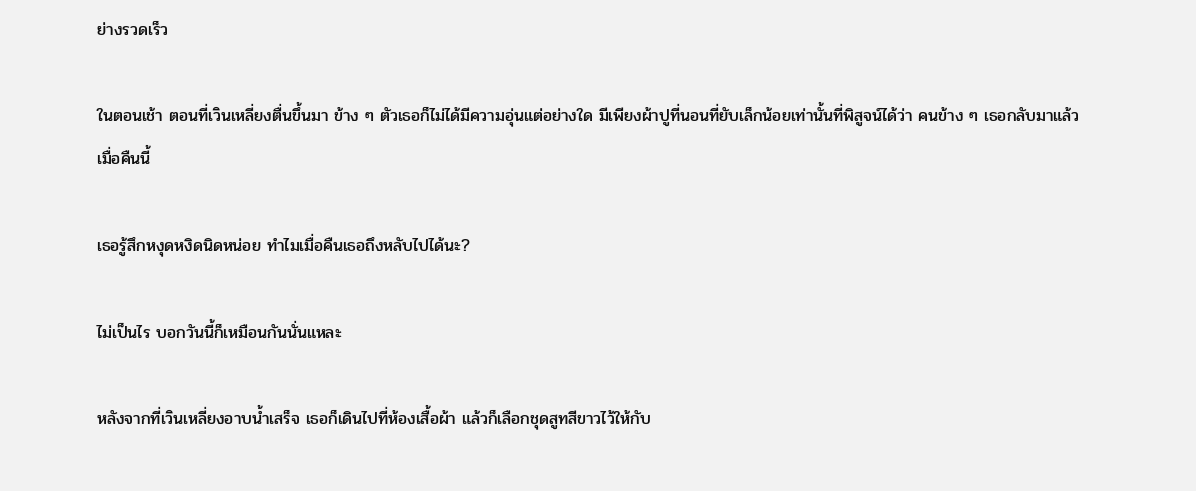ย่างรวดเร็ว

ในตอนเช้า ตอนที่เวินเหลี่ยงตื่นขึ้นมา ข้าง ๆ ตัวเธอก็ไม่ได้มีความอุ่นแต่อย่างใด มีเพียงผ้าปูที่นอนที่ยับเล็กน้อยเท่านั้นที่พิสูจน์ได้ว่า คนข้าง ๆ เธอกลับมาแล้วเมื่อคืนนี้

เธอรู้สึกหงุดหงิดนิดหน่อย ทำไมเมื่อคืนเธอถึงหลับไปได้นะ?

ไม่เป็นไร บอกวันนี้ก็เหมือนกันนั่นแหละ

หลังจากที่เวินเหลี่ยงอาบน้ำเสร็จ เธอก็เดินไปที่ห้องเสื้อผ้า แล้วก็เลือกชุดสูทสีขาวไว้ให้กับ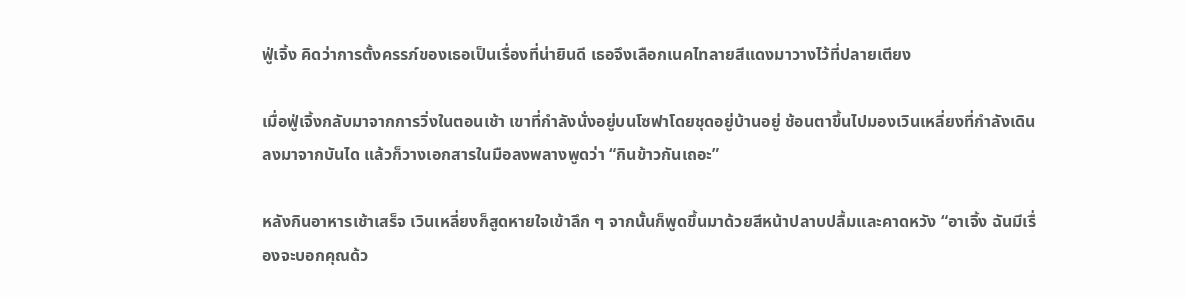ฟู่เจิ้ง คิดว่าการตั้งครรภ์ของเธอเป็นเรื่องที่น่ายินดี เธอจึงเลือกเนคไทลายสีแดงมาวางไว้ที่ปลายเตียง

เมื่อฟู่เจิ้งกลับมาจากการวิ่งในตอนเช้า เขาที่กำลังนั่งอยู่บนโซฟาโดยชุดอยู่บ้านอยู่ ช้อนตาขึ้นไปมองเวินเหลี่ยงที่กำลังเดินลงมาจากบันได แล้วก็วางเอกสารในมือลงพลางพูดว่า “กินข้าวกันเถอะ”

หลังกินอาหารเช้าเสร็จ เวินเหลี่ยงก็สูดหายใจเข้าลึก ๆ จากนั้นก็พูดขึ้นมาด้วยสีหน้าปลาบปลื้มและคาดหวัง “อาเจิ้ง ฉันมีเรื่องจะบอกคุณด้ว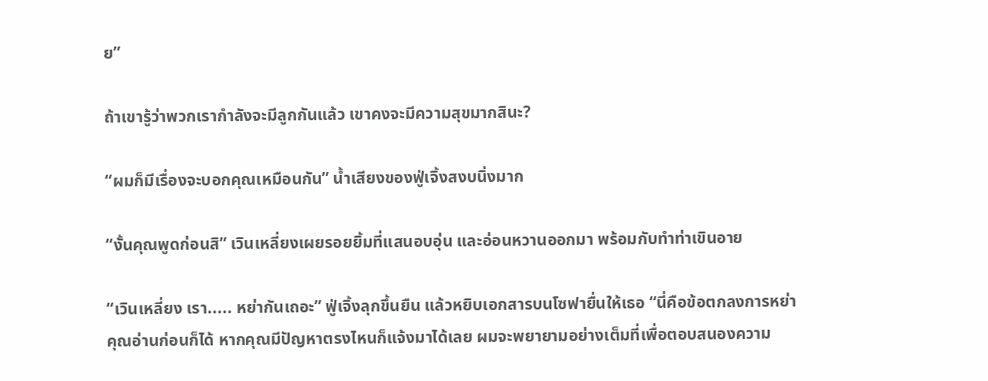ย”

ถ้าเขารู้ว่าพวกเรากำลังจะมีลูกกันแล้ว เขาคงจะมีความสุขมากสินะ?

“ผมก็มีเรื่องจะบอกคุณเหมือนกัน” น้ำเสียงของฟู่เจิ้งสงบนิ่งมาก

“งั้นคุณพูดก่อนสิ” เวินเหลี่ยงเผยรอยยิ้มที่แสนอบอุ่น และอ่อนหวานออกมา พร้อมกับทำท่าเขินอาย

“เวินเหลี่ยง เรา..... หย่ากันเถอะ” ฟู่เจิ้งลุกขึ้นยืน แล้วหยิบเอกสารบนโซฟายื่นให้เธอ “นี่คือข้อตกลงการหย่า คุณอ่านก่อนก็ได้ หากคุณมีปัญหาตรงไหนก็แจ้งมาได้เลย ผมจะพยายามอย่างเต็มที่เพื่อตอบสนองความ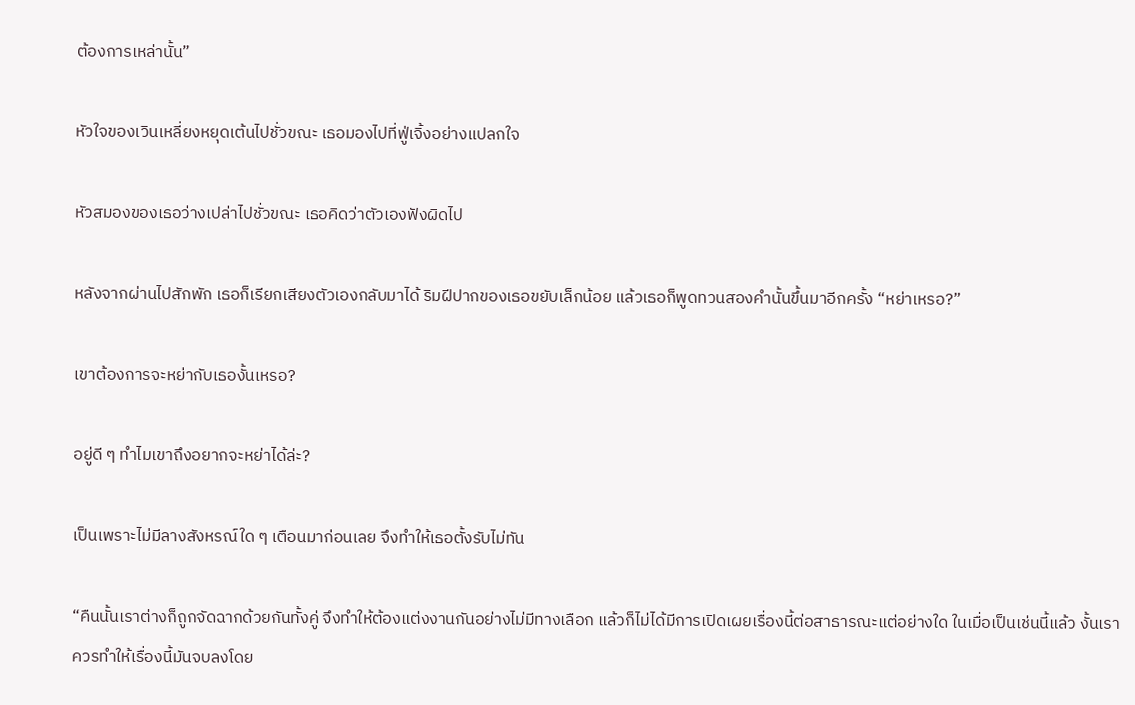ต้องการเหล่านั้น”

หัวใจของเวินเหลี่ยงหยุดเต้นไปชั่วขณะ เธอมองไปที่ฟู่เจิ้งอย่างแปลกใจ

หัวสมองของเธอว่างเปล่าไปชั่วขณะ เธอคิดว่าตัวเองฟังผิดไป

หลังจากผ่านไปสักพัก เธอก็เรียกเสียงตัวเองกลับมาได้ ริมฝีปากของเธอขยับเล็กน้อย แล้วเธอก็พูดทวนสองคำนั้นขึ้นมาอีกครั้ง “หย่าเหรอ?”

เขาต้องการจะหย่ากับเธองั้นเหรอ?

อยู่ดี ๆ ทำไมเขาถึงอยากจะหย่าได้ล่ะ?

เป็นเพราะไม่มีลางสังหรณ์ใด ๆ เตือนมาก่อนเลย จึงทำให้เธอตั้งรับไม่ทัน

“คืนนั้นเราต่างก็ถูกจัดฉากด้วยกันทั้งคู่ จึงทำให้ต้องแต่งงานกันอย่างไม่มีทางเลือก แล้วก็ไม่ได้มีการเปิดเผยเรื่องนี้ต่อสาธารณะแต่อย่างใด ในเมื่อเป็นเช่นนี้แล้ว งั้นเราควรทำให้เรื่องนี้มันจบลงโดย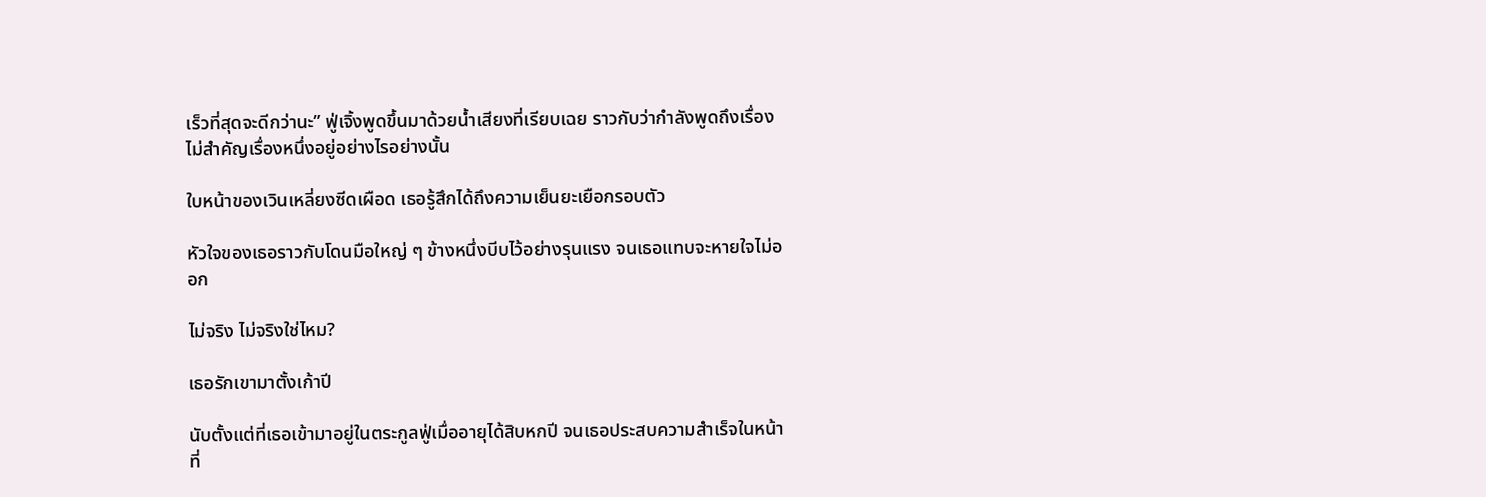เร็วที่สุดจะดีกว่านะ” ฟู่เจิ้งพูดขึ้นมาด้วยน้ำเสียงที่เรียบเฉย ราวกับว่ากำลังพูดถึงเรื่องไม่สำคัญเรื่องหนึ่งอยู่อย่างไรอย่างนั้น

ใบหน้าของเวินเหลี่ยงซีดเผือด เธอรู้สึกได้ถึงความเย็นยะเยือกรอบตัว

หัวใจของเธอราวกับโดนมือใหญ่ ๆ ข้างหนึ่งบีบไว้อย่างรุนแรง จนเธอแทบจะหายใจไม่ออก

ไม่จริง ไม่จริงใช่ไหม?

เธอรักเขามาตั้งเก้าปี

นับตั้งแต่ที่เธอเข้ามาอยู่ในตระกูลฟู่เมื่ออายุได้สิบหกปี จนเธอประสบความสำเร็จในหน้าที่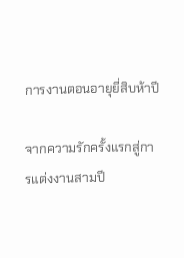การงานตอนอายุยี่สิบห้าปี

จากความรักครั้งแรกสู่การแต่งงานสามปี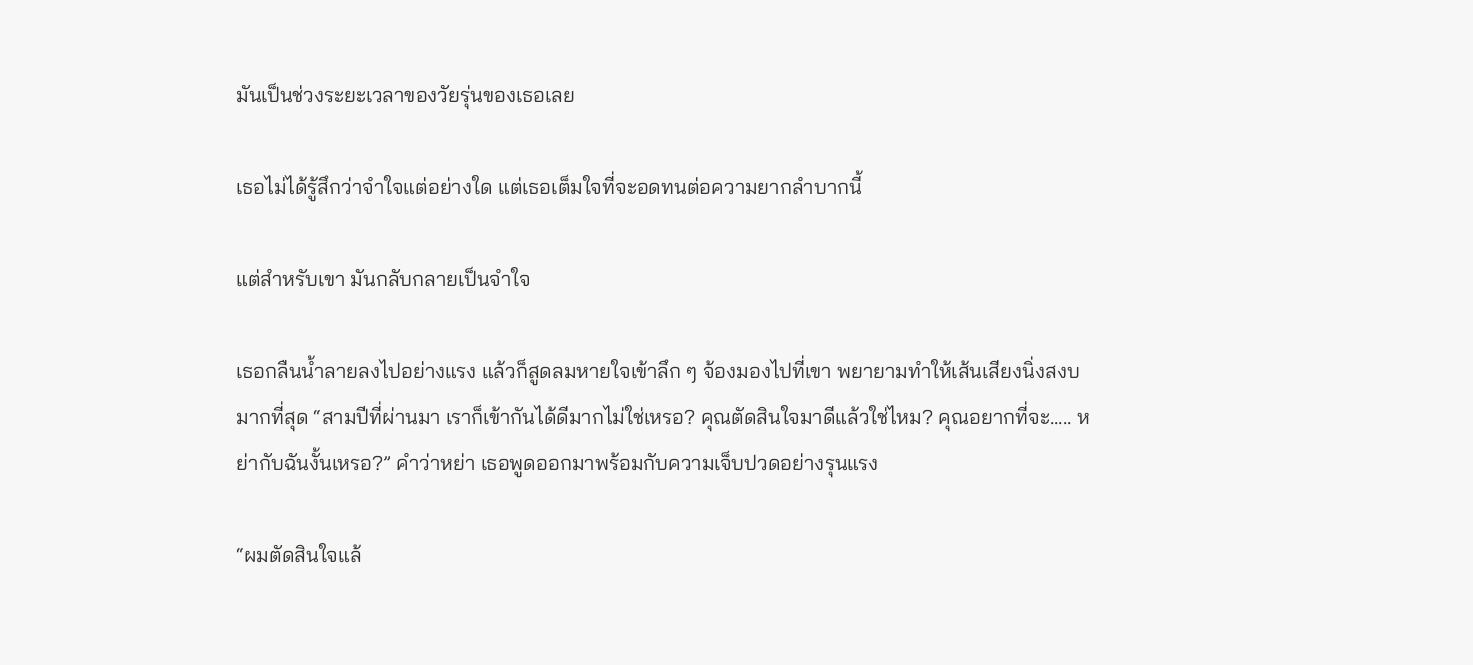มันเป็นช่วงระยะเวลาของวัยรุ่นของเธอเลย

เธอไม่ได้รู้สึกว่าจำใจแต่อย่างใด แต่เธอเต็มใจที่จะอดทนต่อความยากลำบากนี้

แต่สำหรับเขา มันกลับกลายเป็นจำใจ

เธอกลืนน้ำลายลงไปอย่างแรง แล้วก็สูดลมหายใจเข้าลึก ๆ จ้องมองไปที่เขา พยายามทำให้เส้นเสียงนิ่งสงบมากที่สุด “สามปีที่ผ่านมา เราก็เข้ากันได้ดีมากไม่ใช่เหรอ? คุณตัดสินใจมาดีแล้วใช่ไหม? คุณอยากที่จะ..... หย่ากับฉันงั้นเหรอ?” คำว่าหย่า เธอพูดออกมาพร้อมกับความเจ็บปวดอย่างรุนแรง

“ผมตัดสินใจแล้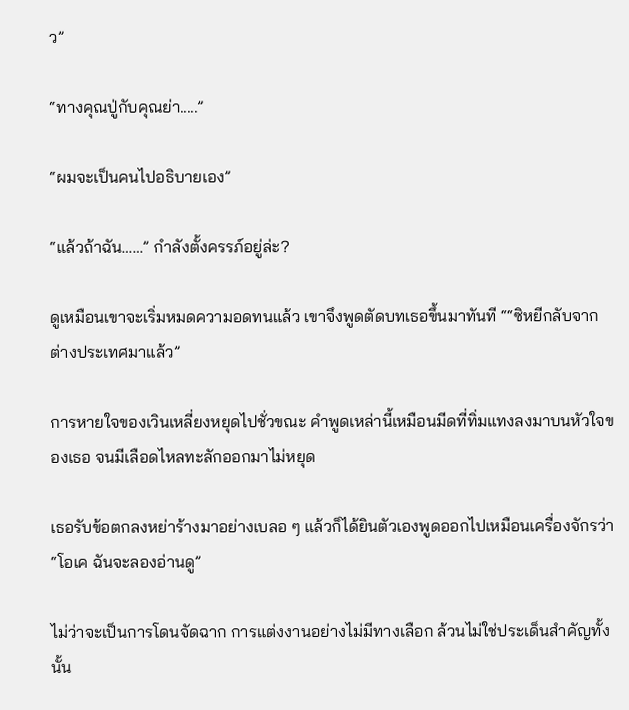ว”

“ทางคุณปู่กับคุณย่า.....”

“ผมจะเป็นคนไปอธิบายเอง”

“แล้วถ้าฉัน……” กำลังตั้งครรภ์อยู่ล่ะ?

ดูเหมือนเขาจะเริ่มหมดความอดทนแล้ว เขาจึงพูดตัดบทเธอขึ้นมาทันที ““ซิหยีกลับจากต่างประเทศมาแล้ว”

การหายใจของเวินเหลี่ยงหยุดไปชั่วขณะ คำพูดเหล่านี้เหมือนมีดที่ทิ่มแทงลงมาบนหัวใจของเธอ จนมีเลือดไหลทะลักออกมาไม่หยุด

เธอรับข้อตกลงหย่าร้างมาอย่างเบลอ ๆ แล้วก็ได้ยินตัวเองพูดออกไปเหมือนเครื่องจักรว่า “โอเค ฉันจะลองอ่านดู”

ไม่ว่าจะเป็นการโดนจัดฉาก การแต่งงานอย่างไม่มีทางเลือก ล้วนไม่ใช่ประเด็นสำคัญทั้งนั้น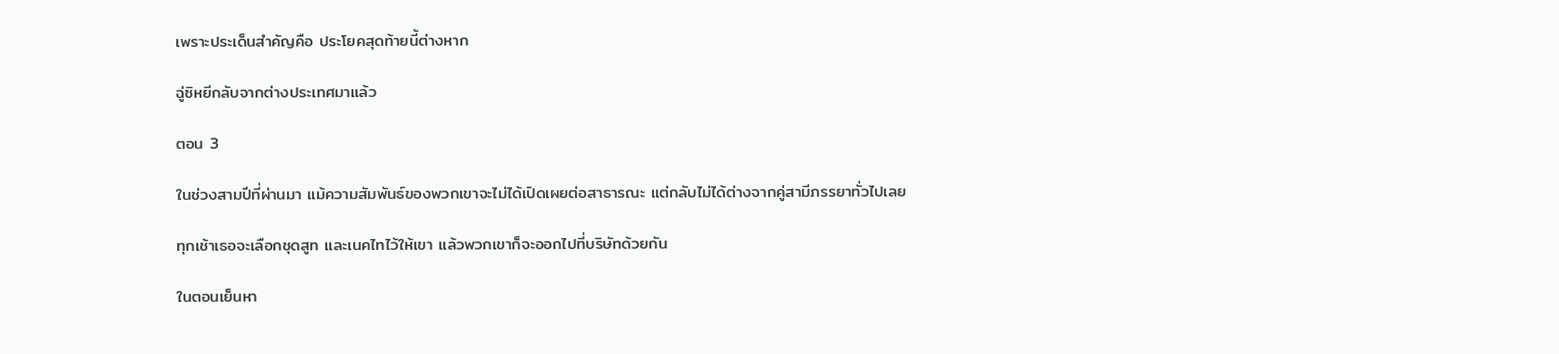เพราะประเด็นสำคัญคือ ประโยคสุดท้ายนี้ต่างหาก

ฉู่ซิหยีกลับจากต่างประเทศมาแล้ว

ตอน 3

ในช่วงสามปีที่ผ่านมา แม้ความสัมพันธ์ของพวกเขาจะไม่ได้เปิดเผยต่อสาธารณะ แต่กลับไม่ได้ต่างจากคู่สามีภรรยาทั่วไปเลย

ทุกเช้าเธอจะเลือกชุดสูท และเนคไทไว้ให้เขา แล้วพวกเขาก็จะออกไปที่บริษัทด้วยกัน

ในตอนเย็นหา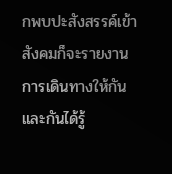กพบปะสังสรรค์เข้าสังคมก็จะรายงานการเดินทางให้กันและกันได้รู้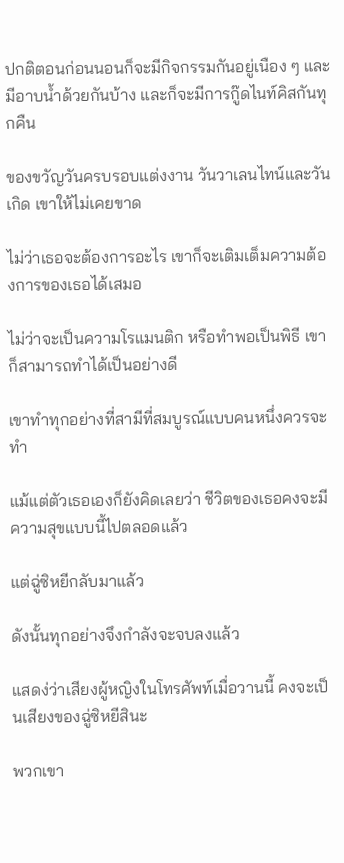ปกติตอนก่อนนอนก็จะมีกิจกรรมกันอยู่เนือง ๆ และมีอาบน้ำด้วยกันบ้าง และก็จะมีการกู๊ดไนท์คิสกันทุกคืน

ของขวัญวันครบรอบแต่งงาน วันวาเลนไทน์และวันเกิด เขาให้ไม่เคยขาด

ไม่ว่าเธอจะต้องการอะไร เขาก็จะเติมเต็มความต้องการของเธอได้เสมอ

ไม่ว่าจะเป็นความโรแมนติก หรือทำพอเป็นพิธี เขาก็สามารถทำได้เป็นอย่างดี

เขาทำทุกอย่างที่สามีที่สมบูรณ์แบบคนหนึ่งควรจะทำ

แม้แต่ตัวเธอเองก็ยังคิดเลยว่า ชีวิตของเธอคงจะมีความสุขแบบนี้ไปตลอดแล้ว

แต่ฉู่ซิหยีกลับมาแล้ว

ดังนั้นทุกอย่างจึงกำลังจะจบลงแล้ว

แสดง่ว่าเสียงผู้หญิงในโทรศัพท์เมื่อวานนี้ คงจะเป็นเสียงของฉู่ซิหยีสินะ

พวกเขา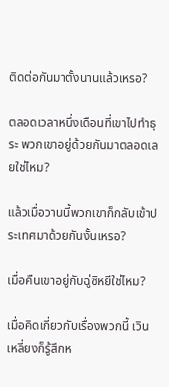ติดต่อกันมาตั้งนานแล้วเหรอ?

ตลอดเวลาหนึ่งเดือนที่เขาไปทำธุระ พวกเขาอยู่ด้วยกันมาตลอดเลยใช่ไหม?

แล้วเมื่อวานนี้พวกเขาก็กลับเข้าประเทศมาด้วยกันงั้นเหรอ?

เมื่อคืนเขาอยู่กับฉู่ซิหยีใช่ไหม?

เมื่อคิดเกี่ยวกับเรื่องพวกนี้ เวินเหลี่ยงก็รู้สึกห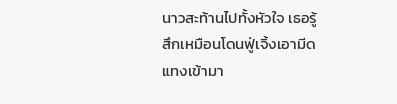นาวสะท้านไปทั้งหัวใจ เธอรู้สึกเหมือนโดนฟู่เจิ้งเอามีดแทงเข้ามา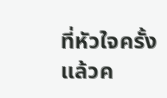ที่หัวใจครั้งแล้วค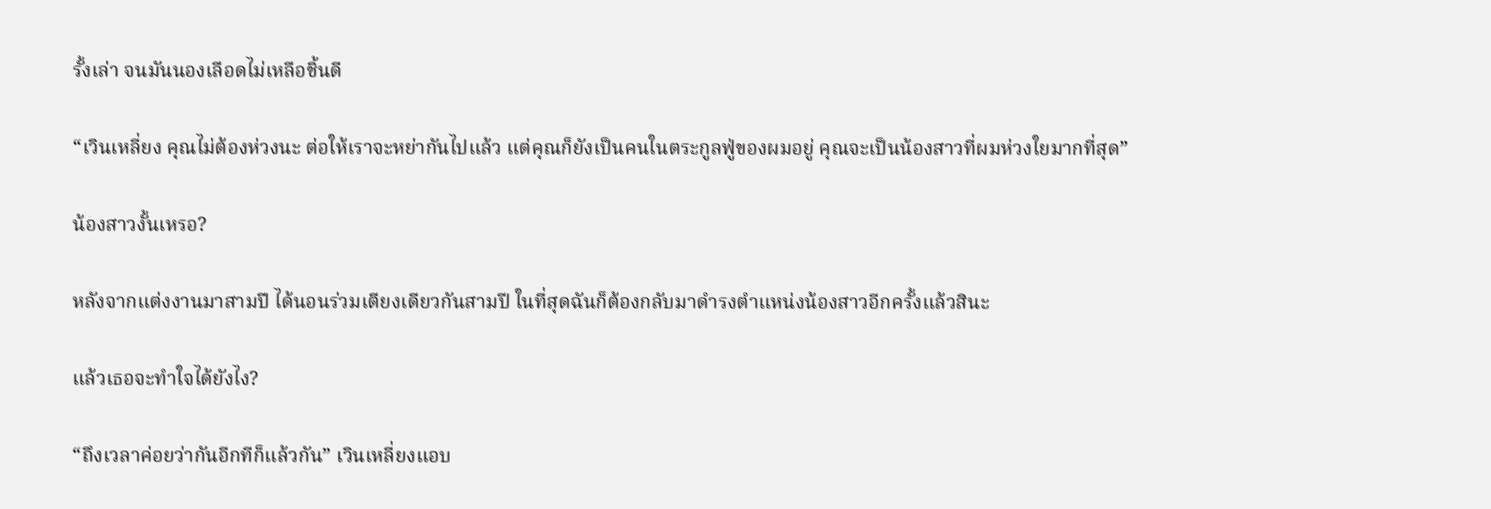รั้งเล่า จนมันนองเลือดไม่เหลือชิ้นดี

“เวินเหลี่ยง คุณไม่ต้องห่วงนะ ต่อให้เราจะหย่ากันไปแล้ว แต่คุณก็ยังเป็นคนในตระกูลฟู่ของผมอยู่ คุณจะเป็นน้องสาวที่ผมห่วงใยมากที่สุด”

น้องสาวงั้นเหรอ?

หลังจากแต่งงานมาสามปี ได้นอนร่วมเตียงเดียวกันสามปี ในที่สุดฉันก็ต้องกลับมาดำรงตำแหน่งน้องสาวอีกครั้งแล้วสินะ

แล้วเธอจะทำใจได้ยังไง?

“ถึงเวลาค่อยว่ากันอีกทีก็แล้วกัน” เวินเหลี่ยงแอบ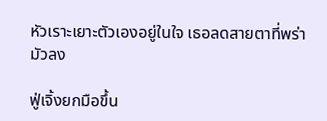หัวเราะเยาะตัวเองอยู่ในใจ เธอลดสายตาที่พร่ามัวลง

ฟู่เจิ้งยกมือขึ้น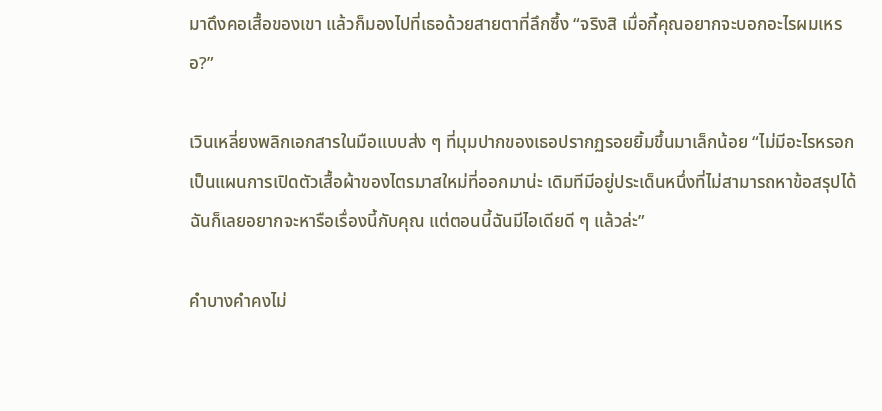มาดึงคอเสื้อของเขา แล้วก็มองไปที่เธอด้วยสายตาที่ลึกซึ้ง “จริงสิ เมื่อกี้คุณอยากจะบอกอะไรผมเหรอ?”

เวินเหลี่ยงพลิกเอกสารในมือแบบส่ง ๆ ที่มุมปากของเธอปรากฏรอยยิ้มขึ้นมาเล็กน้อย “ไม่มีอะไรหรอก เป็นแผนการเปิดตัวเสื้อผ้าของไตรมาสใหม่ที่ออกมาน่ะ เดิมทีมีอยู่ประเด็นหนึ่งที่ไม่สามารถหาข้อสรุปได้ ฉันก็เลยอยากจะหารือเรื่องนี้กับคุณ แต่ตอนนี้ฉันมีไอเดียดี ๆ แล้วล่ะ”

คำบางคำคงไม่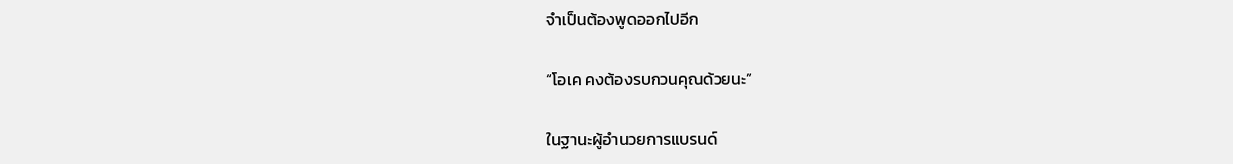จำเป็นต้องพูดออกไปอีก

“โอเค คงต้องรบกวนคุณด้วยนะ”

ในฐานะผู้อำนวยการแบรนด์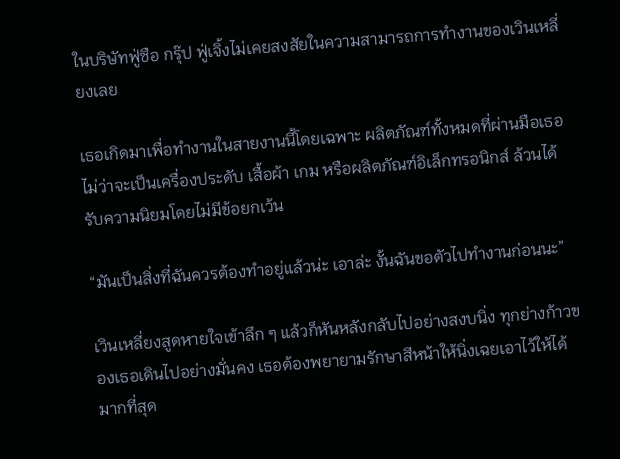ในบริษัทฟู่ซือ กรุ๊ป ฟู่เจิ้งไม่เคยสงสัยในความสามารถการทำงานของเวินเหลี่ยงเลย

เธอเกิดมาเพื่อทำงานในสายงานนี้โดยเฉพาะ ผลิตภัณฑ์ทั้งหมดที่ผ่านมือเธอ ไม่ว่าจะเป็นเครื่องประดับ เสื้อผ้า เกม หรือผลิตภัณฑ์อิเล็กทรอนิกส์ ล้วนได้รับความนิยมโดยไม่มีข้อยกเว้น

“มันเป็นสิ่งที่ฉันควรต้องทำอยู่แล้วน่ะ เอาล่ะ งั้นฉันขอตัวไปทำงานก่อนนะ”

เวินเหลี่ยงสูดหายใจเข้าลึก ๆ แล้วก็หันหลังกลับไปอย่างสงบนิ่ง ทุกย่างก้าวของเธอเดินไปอย่างมั่นคง เธอต้องพยายามรักษาสีหน้าให้นิ่งเฉยเอาไว้ให้ได้มากที่สุด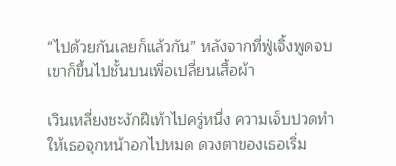“ไปด้วยกันเลยก็แล้วกัน” หลังจากที่ฟู่เจิ้งพูดจบ เขาก็ขึ้นไปชั้นบนเพื่อเปลี่ยนเสื้อผ้า

เวินเหลี่ยงชะงักฝีเท้าไปครู่หนึ่ง ความเจ็บปวดทำให้เธอจุกหน้าอกไปหมด ดวงตาของเธอเริ่ม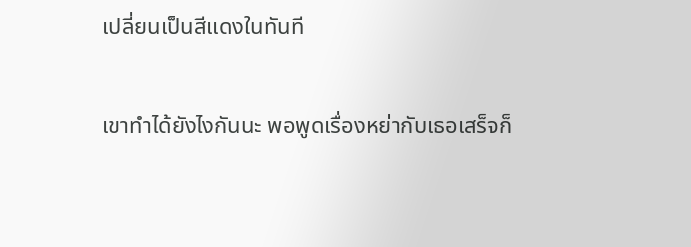เปลี่ยนเป็นสีแดงในทันที

เขาทำได้ยังไงกันนะ พอพูดเรื่องหย่ากับเธอเสร็จก็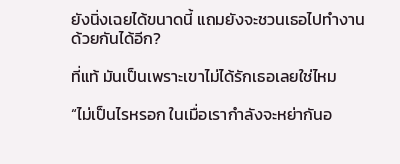ยังนิ่งเฉยได้ขนาดนี้ แถมยังจะชวนเธอไปทำงานด้วยกันได้อีก?

ที่แท้ มันเป็นเพราะเขาไม่ได้รักเธอเลยใช่ไหม

“ไม่เป็นไรหรอก ในเมื่อเรากำลังจะหย่ากันอ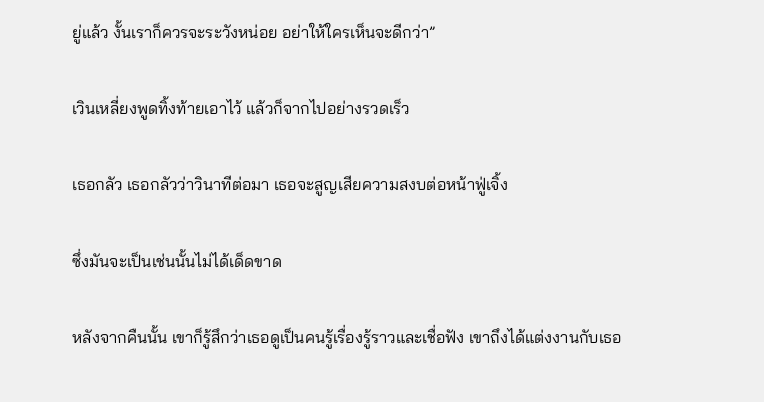ยู่แล้ว งั้นเราก็ควรจะระวังหน่อย อย่าให้ใครเห็นจะดีกว่า”

เวินเหลี่ยงพูดทิ้งท้ายเอาไว้ แล้วก็จากไปอย่างรวดเร็ว

เธอกลัว เธอกลัวว่าวินาทีต่อมา เธอจะสูญเสียความสงบต่อหน้าฟู่เจิ้ง

ซึ่งมันจะเป็นเช่นนั้นไม่ได้เด็ดขาด

หลังจากคืนนั้น เขาก็รู้สึกว่าเธอดูเป็นคนรู้เรื่องรู้ราวและเชื่อฟัง เขาถึงได้แต่งงานกับเธอ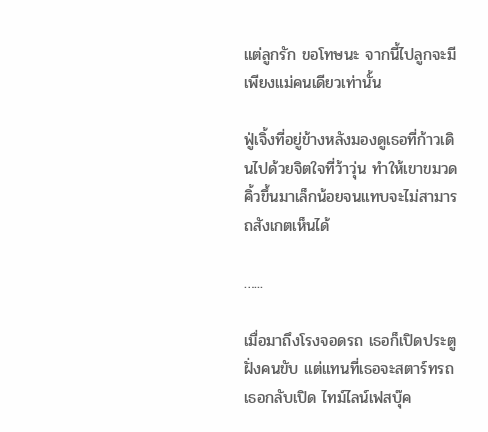แต่ลูกรัก ขอโทษนะ จากนี้ไปลูกจะมีเพียงแม่คนเดียวเท่านั้น

ฟู่เจิ้งที่อยู่ข้างหลังมองดูเธอที่ก้าวเดินไปด้วยจิตใจที่ว้าวุ่น ทำให้เขาขมวดคิ้วขึ้นมาเล็กน้อยจนแทบจะไม่สามารถสังเกตเห็นได้

…...

เมื่อมาถึงโรงจอดรถ เธอก็เปิดประตูฝั่งคนขับ แต่แทนที่เธอจะสตาร์ทรถ เธอกลับเปิด ไทม์ไลน์เฟสบุ๊ค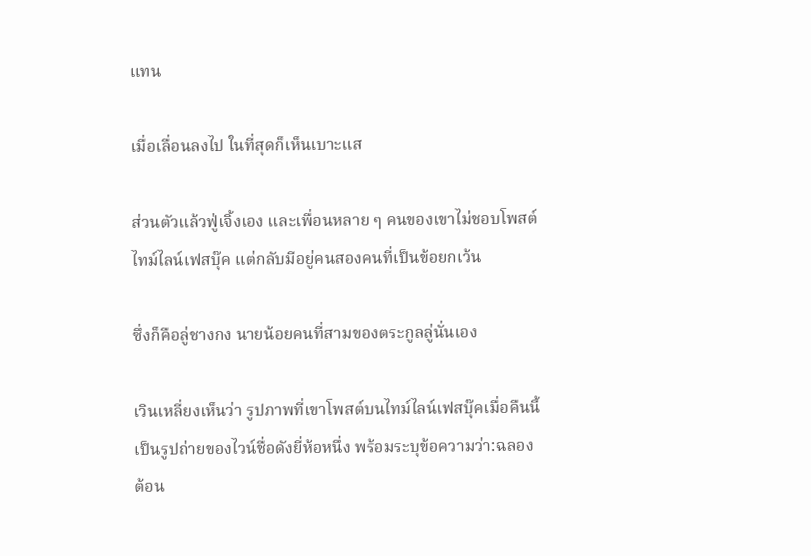แทน

เมื่อเลื่อนลงไป ในที่สุดก็เห็นเบาะแส

ส่วนตัวแล้วฟู่เจิ้งเอง และเพื่อนหลาย ๆ คนของเขาไม่ชอบโพสต์ไทม์ไลน์เฟสบุ๊ค แต่กลับมีอยู่คนสองคนที่เป็นข้อยกเว้น

ซึ่งก็คือลู่ชางกง นายน้อยคนที่สามของตระกูลลู่นั่นเอง

เวินเหลี่ยงเห็นว่า รูปภาพที่เขาโพสต์บนไทม์ไลน์เฟสบุ๊คเมื่อคืนนี้เป็นรูปถ่ายของไวน์ชื่อดังยี่ห้อหนึ่ง พร้อมระบุข้อความว่า:ฉลองต้อน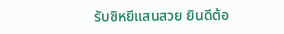รับซิหยีแสนสวย ยินดีต้อ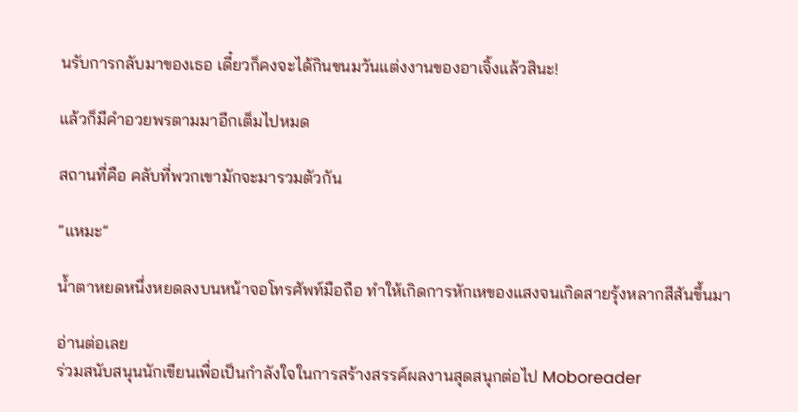นรับการกลับมาของเธอ เดี๋ยวก็คงจะได้กินขนมวันแต่งงานของอาเจิ้งแล้วสินะ!

แล้วก็มีคำอวยพรตามมาอีกเต็มไปหมด

สถานที่คือ คลับที่พวกเขามักจะมารวมตัวกัน

“แหมะ”

น้ำตาหยดหนึ่งหยดลงบนหน้าจอโทรศัพท์มือถือ ทำให้เกิดการหักเหของแสงจนเกิดสายรุ้งหลากสีสันขึ้นมา

อ่านต่อเลย
ร่วมสนับสนุนนักเขียนเพื่อเป็นกำลังใจในการสร้างสรรค์ผลงานสุดสนุกต่อไป Moboreader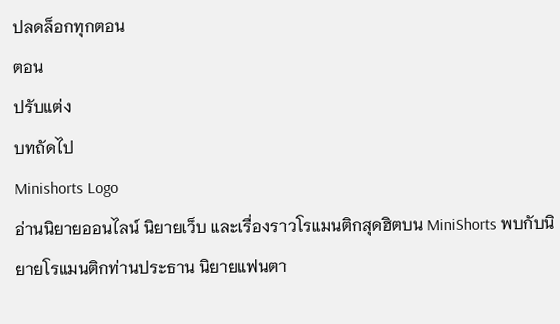ปลดล็อกทุกตอน
ตอน
ปรับแต่ง
บทถัดไป
Minishorts Logo
อ่านนิยายออนไลน์ นิยายเว็บ และเรื่องราวโรแมนติกสุดฮิตบน MiniShorts พบกับนิยายโรแมนติกท่านประธาน นิยายแฟนตา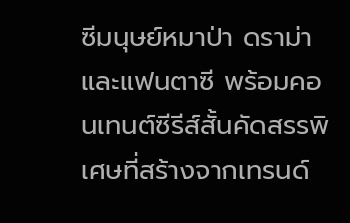ซีมนุษย์หมาป่า ดราม่า และแฟนตาซี พร้อมคอนเทนต์ซีรีส์สั้นคัดสรรพิเศษที่สร้างจากเทรนด์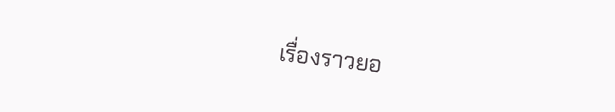เรื่องราวยอ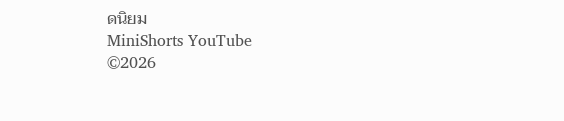ดนิยม
MiniShorts YouTube
©2026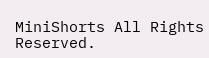MiniShorts All Rights Reserved.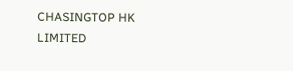CHASINGTOP HK LIMITED